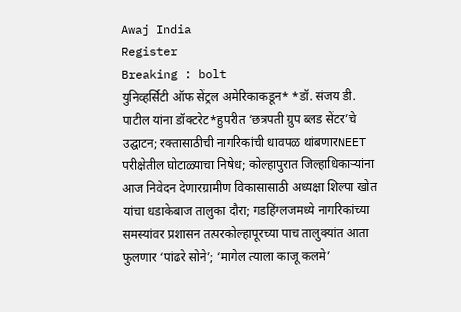Awaj India
Register
Breaking : bolt
युनिव्हर्सिटी ऑफ सेंट्रल अमेरिकाकडून* *डॉ. संजय डी. पाटील यांना डॉक्टरेट*हुपरीत ‘छत्रपती ग्रुप ब्लड सेंटर’चे उद्घाटन; रक्तासाठीची नागरिकांची धावपळ थांबणारNEET परीक्षेतील घोटाळ्याचा निषेध; कोल्हापुरात जिल्हाधिकाऱ्यांना आज निवेदन देणारग्रामीण विकासासाठी अध्यक्षा शिल्पा खोत यांचा धडाकेबाज तालुका दौरा; गडहिंग्लजमध्ये नागरिकांच्या समस्यांवर प्रशासन तत्परकोल्हापूरच्या पाच तालुक्यांत आता फुलणार ‘पांढरे सोने’; ‘मागेल त्याला काजू कलमे’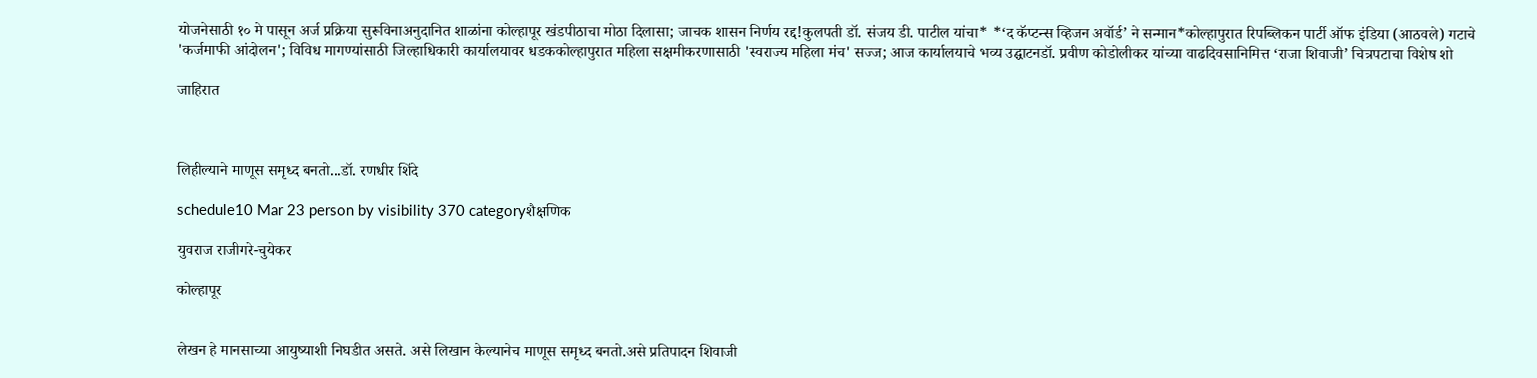योजनेसाठी १० मे पासून अर्ज प्रक्रिया सुरूविनाअनुदानित शाळांना कोल्हापूर खंडपीठाचा मोठा दिलासा; जाचक शासन निर्णय रद्द!कुलपती डॉ. संजय डी. पाटील यांचा* *‘द कॅप्टन्स व्हिजन अवॉर्ड’ ने सन्मान*कोल्हापुरात रिपब्लिकन पार्टी ऑफ इंडिया (आठवले) गटाचे 'कर्जमाफी आंदोलन'; विविध मागण्यांसाठी जिल्हाधिकारी कार्यालयावर धडककोल्हापुरात महिला सक्षमीकरणासाठी 'स्वराज्य महिला मंच' सज्ज; आज कार्यालयाचे भव्य उद्घाटनडॉ. प्रवीण कोडोलीकर यांच्या वाढदिवसानिमित्त ‘राजा शिवाजी’ चित्रपटाचा विशेष शो

जाहिरात



लिहील्याने माणूस समृध्द बनतो...डॉ. रणधीर शिंदे

schedule10 Mar 23 person by visibility 370 categoryशैक्षणिक

युवराज राजीगरे-चुयेकर

कोल्हापूर


लेखन हे मानसाच्या आयुष्याशी निघडीत असते. असे लिखान केल्यानेच माणूस समृध्द बनतो.असे प्रतिपादन शिवाजी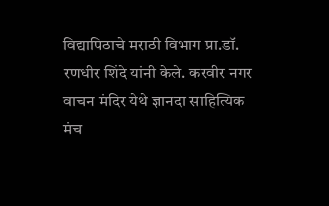विद्यापिठाचे मराठी विभाग प्रा.डॉ. रणधीर शिंदे यांनी केले. करवीर नगर वाचन मंदिर येथे ज्ञानदा साहित्यिक मंच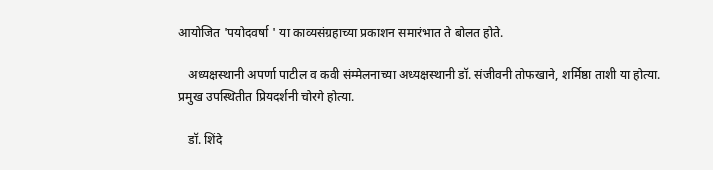आयोजित 'पयोदवर्षा ' या काव्यसंग्रहाच्या प्रकाशन समारंभात ते बोलत होते.

   अध्यक्षस्थानी अपर्णा पाटील व कवी संम्मेलनाच्या अध्यक्षस्थानी डॉ. संजीवनी तोफखाने, शर्मिष्ठा ताशी या होत्या. प्रमुख उपस्थितीत प्रियदर्शनी चोरगे होत्या.

   डॉ. शिंदे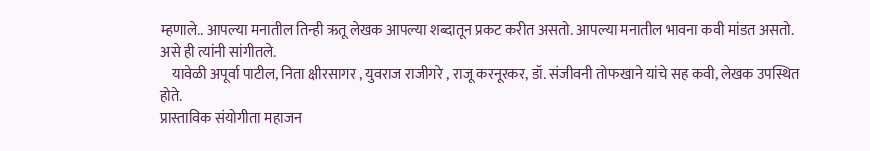म्हणाले.. आपल्या मनातील तिन्ही ऋतू लेखक आपल्या शब्दातून प्रकट करीत असतो. आपल्या मनातील भावना कवी मांडत असतो. असे ही त्यांनी सांगीतले.
    यावेळी अपूर्वा पाटील, निता क्षीरसागर , युवराज राजीगरे , राजू करनूरकर, डॉ. संजीवनी तोफखाने यांचे सह कवी, लेखक उपस्थित होते.
प्रास्ताविक संयोगीता महाजन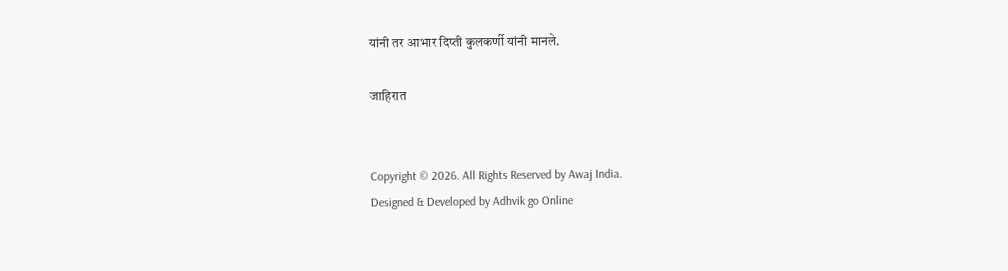यांनी तर आभार दिप्ती कुलकर्णी यांनी मानले.

जाहिरात


Copyright © 2026. All Rights Reserved by Awaj India.
Designed & Developed by Adhvik go Online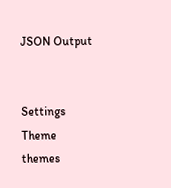JSON Output


Settings
Theme
themes